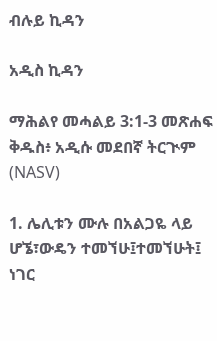ብሉይ ኪዳን

አዲስ ኪዳን

ማሕልየ መሓልይ 3:1-3 መጽሐፍ ቅዱስ፥ አዲሱ መደበኛ ትርጒም (NASV)

1. ሌሊቱን ሙሉ በአልጋዬ ላይ ሆኜ፣ውዴን ተመኘሁ፤ተመኘሁት፤ ነገር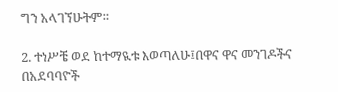ግን አላገኘሁትም።

2. ተነሥቼ ወደ ከተማዪቱ እወጣለሁ፤በዋና ዋና መንገዶችና በአደባባዮች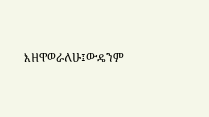እዘዋወራለሁ፤ውዴንም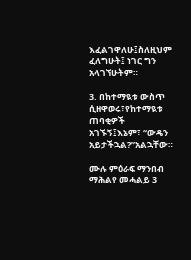እፈልገዋለሁ፤ስለዚህም ፈለግሁት፤ ነገር ግን አላገኘሁትም።

3. በከተማዪቱ ውስጥ ሲዘዋወሩ፣የከተማዪቱ ጠባቂዎች አገኙኝ፤እኔም፣ “ውዴን አይታችኋል?”አልኋቸው።

ሙሉ ምዕራፍ ማንበብ ማሕልየ መሓልይ 3